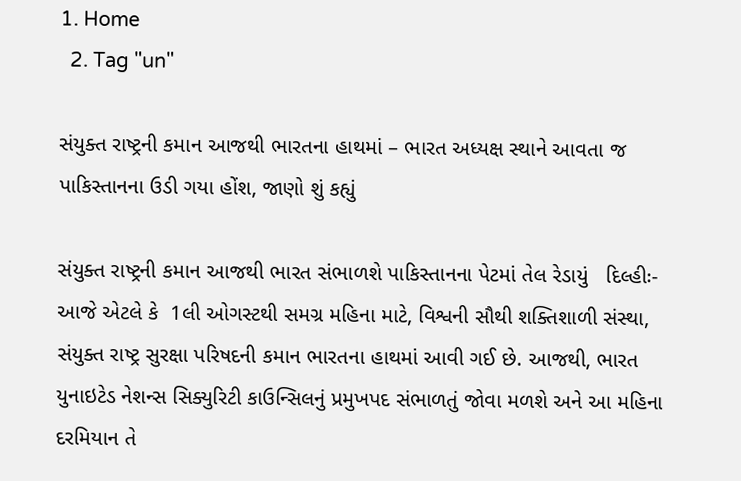1. Home
  2. Tag "un"

સંયુક્ત રાષ્ટ્રની કમાન આજથી ભારતના હાથમાં – ભારત અધ્યક્ષ સ્થાને આવતા જ પાકિસ્તાનના ઉડી ગયા હોંશ, જાણો શું કહ્યું

સંયુક્ત રાષ્ટ્રની કમાન આજથી ભારત સંભાળશે પાકિસ્તાનના પેટમાં તેલ રેડાયું   દિલ્હીઃ- આજે એટલે કે  1લી ઓગસ્ટથી સમગ્ર મહિના માટે, વિશ્વની સૌથી શક્તિશાળી સંસ્થા, સંયુક્ત રાષ્ટ્ર સુરક્ષા પરિષદની કમાન ભારતના હાથમાં આવી ગઈ છે. આજથી, ભારત યુનાઇટેડ નેશન્સ સિક્યુરિટી કાઉન્સિલનું પ્રમુખપદ સંભાળતું જોવા મળશે અને આ મહિના દરમિયાન તે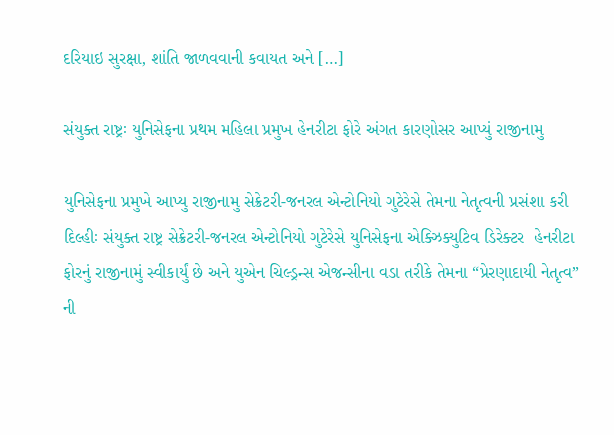દરિયાઇ સુરક્ષા, શાંતિ જાળવવાની કવાયત અને […]

સંયુક્ત રાષ્ટ્રઃ યુનિસેફના પ્રથમ મહિલા પ્રમુખ હેનરીટા ફોરે અંગત કારણોસર આપ્યું રાજીનામુ

યુનિસેફના પ્રમુખે આપ્યુ રાજીનામુ સેક્રેટરી-જનરલ એન્ટોનિયો ગુટેરેસે તેમના નેતૃત્વની પ્રસંશા કરી દિલ્હીઃ સંયુક્ત રાષ્ટ્ર સેક્રેટરી-જનરલ એન્ટોનિયો ગુટેરેસે યુનિસેફના એક્ઝિક્યુટિવ ડિરેક્ટર  હેનરીટા ફોરનું રાજીનામું સ્વીકાર્યું છે અને યુએન ચિલ્ડ્રન્સ એજન્સીના વડા તરીકે તેમના “પ્રેરણાદાયી નેતૃત્વ” ની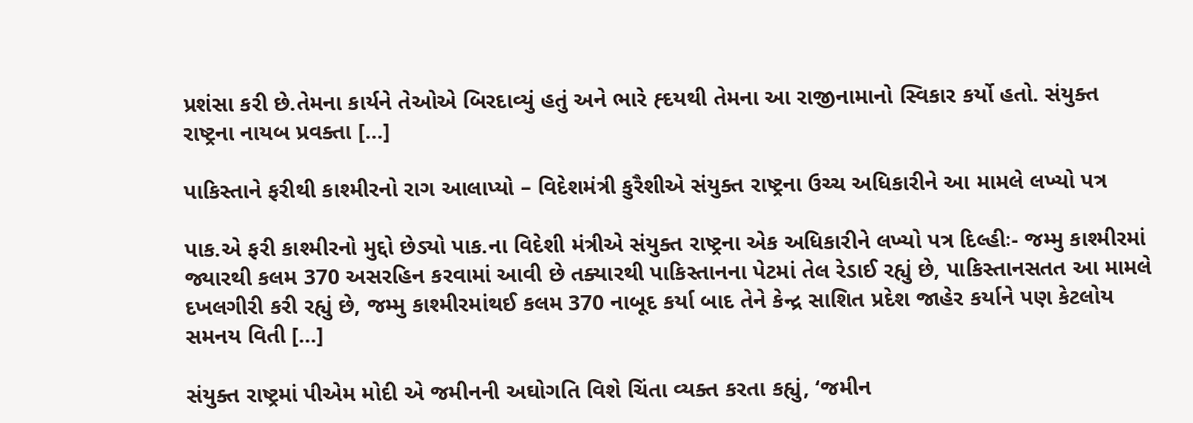પ્રશંસા કરી છે.તેમના કાર્યને તેઓએ બિરદાવ્યું હતું અને ભારે હ્દયથી તેમના આ રાજીનામાનો સ્વિકાર કર્યો હતો. સંયુક્ત રાષ્ટ્રના નાયબ પ્રવક્તા […]

પાકિસ્તાને ફરીથી કાશ્મીરનો રાગ આલાપ્યો – વિદેશમંત્રી કુરૈશીએ સંયુક્ત રાષ્ટ્રના ઉચ્ચ અધિકારીને આ મામલે લખ્યો પત્ર

પાક.એ ફરી કાશ્મીરનો મુદ્દો છેડ્યો પાક.ના વિદેશી મંત્રીએ સંયુક્ત રાષ્ટ્રના એક અધિકારીને લખ્યો પત્ર દિલ્હીઃ- જમ્મુ કાશ્મીરમાં જ્યારથી કલમ 370 અસરહિન કરવામાં આવી છે તક્યારથી પાકિસ્તાનના પેટમાં તેલ રેડાઈ રહ્યું છે, પાકિસ્તાનસતત આ મામલે દખલગીરી કરી રહ્યું છે, જમ્મુ કાશ્મીરમાંથઈ કલમ 370 નાબૂદ કર્યા બાદ તેને કેન્દ્ર સાશિત પ્રદેશ જાહેર કર્યાને પણ કેટલોય સમનય વિતી […]

સંયુક્ત રાષ્ટ્રમાં પીએમ મોદી એ જમીનની અઘોગતિ વિશે ચિંતા વ્યક્ત કરતા કહ્યું, ‘જમીન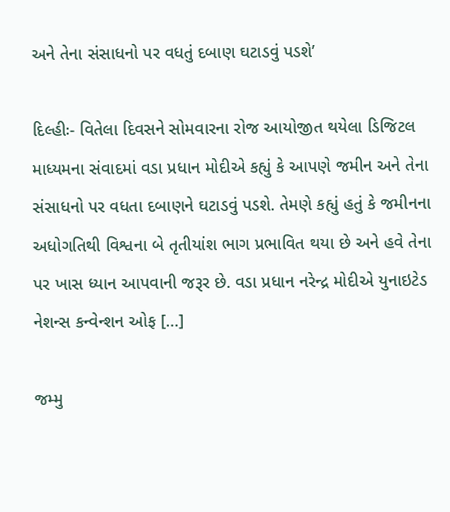અને તેના સંસાધનો પર વધતું દબાણ ઘટાડવું પડશે’

દિલ્હીઃ- વિતેલા દિવસને સોમવારના રોજ આયોજીત થયેલા ડિજિટલ માધ્યમના સંવાદમાં વડા પ્રધાન મોદીએ કહ્યું કે આપણે જમીન અને તેના સંસાધનો પર વધતા દબાણને ઘટાડવું પડશે. તેમણે કહ્યું હતું કે જમીનના અધોગતિથી વિશ્વના બે તૃતીયાંશ ભાગ પ્રભાવિત થયા છે અને હવે તેના પર ખાસ ધ્યાન આપવાની જરૂર છે. વડા પ્રધાન નરેન્દ્ર મોદીએ યુનાઇટેડ નેશન્સ કન્વેન્શન ઓફ […]

જમ્મુ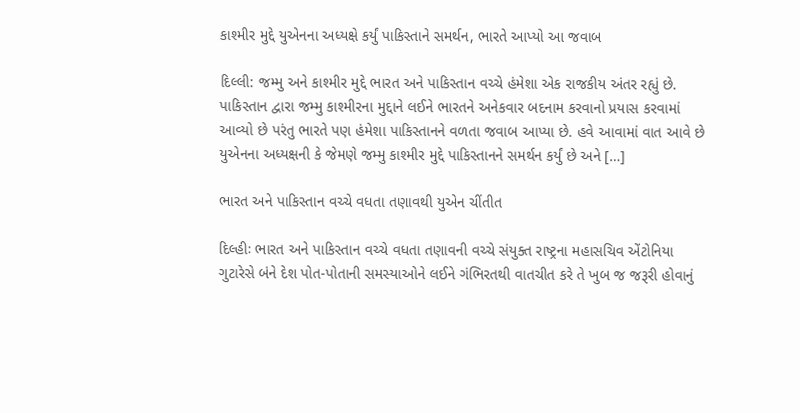કાશ્મીર મુદ્દે યુએનના અધ્યક્ષે કર્યું પાકિસ્તાને સમર્થન, ભારતે આપ્યો આ જવાબ

દિલ્લી: જમ્મુ અને કાશ્મીર મુદ્દે ભારત અને પાકિસ્તાન વચ્ચે હંમેશા એક રાજકીય અંતર રહ્યું છે. પાકિસ્તાન દ્વારા જમ્મુ કાશ્મીરના મુદ્દાને લઈને ભારતને અનેકવાર બદનામ કરવાનો પ્રયાસ કરવામાં આવ્યો છે પરંતુ ભારતે પણ હંમેશા પાકિસ્તાનને વળતા જવાબ આપ્યા છે. હવે આવામાં વાત આવે છે યુએનના અધ્યક્ષની કે જેમણે જમ્મુ કાશ્મીર મુદ્દે પાકિસ્તાનને સમર્થન કર્યું છે અને […]

ભારત અને પાકિસ્તાન વચ્ચે વધતા તણાવથી યુએન ચીંતીત

દિલ્હીઃ ભારત અને પાકિસ્તાન વચ્ચે વધતા તણાવની વચ્ચે સંયુક્ત રાષ્ટ્રના મહાસચિવ એંટોનિયા ગુટારેસે બંને દેશ પોત-પોતાની સમસ્યાઓને લઈને ગંભિરતથી વાતચીત કરે તે ખુબ જ જરૂરી હોવાનું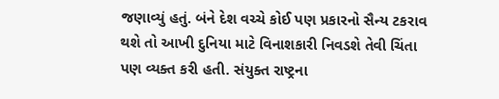જણાવ્યું હતું. બંને દેશ વચ્ચે કોઈ પણ પ્રકારનો સૈન્ય ટકરાવ થશે તો આખી દુનિયા માટે વિનાશકારી નિવડશે તેવી ચિંતા પણ વ્યક્ત કરી હતી. સંયુક્ત રાષ્ટ્રના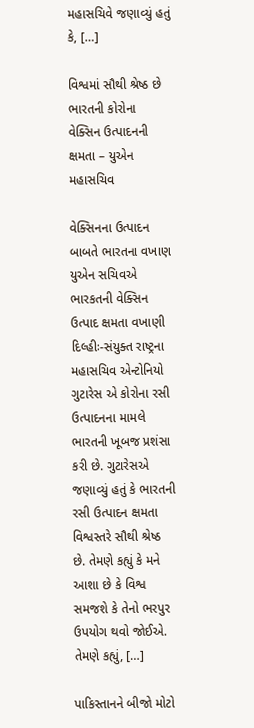મહાસચિવે જણાવ્યું હતું કે, […]

વિશ્વમાં સૌથી શ્રેષ્ઠ છે ભારતની કોરોના વેક્સિન ઉત્પાદનની ક્ષમતા – યુએન મહાસચિવ

વેક્સિનના ઉત્પાદન બાબતે ભારતના વખાણ યુએન સચિવએ ભારકતની વેક્સિન ઉત્પાદ ક્ષમતા વખાણી દિલ્હીઃ-સંયુક્ત રાષ્ટ્રના મહાસચિવ એન્ટોનિયો ગુટારેસ એ કોરોના રસી ઉત્પાદનના મામલે  ભારતની ખૂબજ પ્રશંસા કરી છે. ગુટારેસએ જણાવ્યું હતું કે ભારતની રસી ઉત્પાદન ક્ષમતા વિશ્વસ્તરે સૌથી શ્રેષ્ઠ છે. તેમણે કહ્યું કે મને આશા છે કે વિશ્વ સમજશે કે તેનો ભરપુર ઉપયોગ થવો જોઈએ. તેમણે કહ્યું, […]

પાકિસ્તાનને બીજો મોટો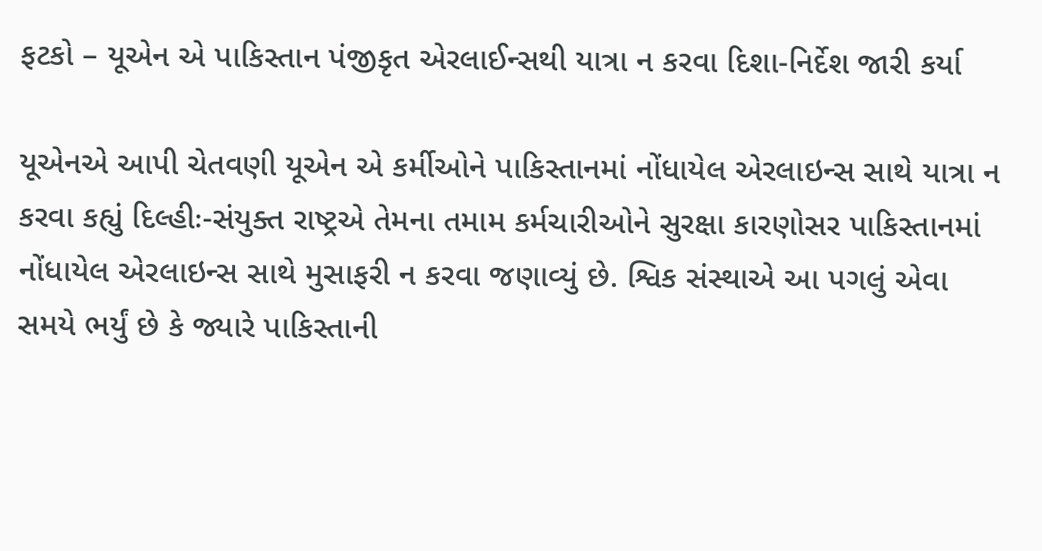ફટકો – યૂએન એ પાકિસ્તાન પંજીકૃત એરલાઈન્સથી યાત્રા ન કરવા દિશા-નિર્દેશ જારી કર્યા

યૂએનએ આપી ચેતવણી યૂએન એ કર્મીઓને પાકિસ્તાનમાં નોંધાયેલ એરલાઇન્સ સાથે યાત્રા ન કરવા કહ્યું દિલ્હીઃ-સંયુક્ત રાષ્ટ્રએ તેમના તમામ કર્મચારીઓને સુરક્ષા કારણોસર પાકિસ્તાનમાં નોંધાયેલ એરલાઇન્સ સાથે મુસાફરી ન કરવા જણાવ્યું છે. શ્વિક સંસ્થાએ આ પગલું એવા સમયે ભર્યું છે કે જ્યારે પાકિસ્તાની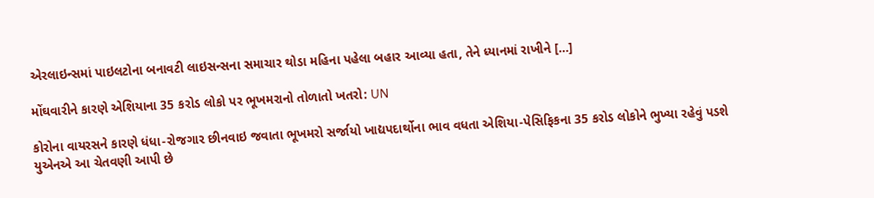એરલાઇન્સમાં પાઇલટોના બનાવટી લાઇસન્સના સમાચાર થોડા મહિના પહેલા બહાર આવ્યા હતા, તેને ધ્યાનમાં રાખીને […]

મોંઘવારીને કારણે એશિયાના 35 કરોડ લોકો પર ભૂખમરાનો તોળાતો ખતરો: UN

કોરોના વાયરસને કારણે ધંધા-રોજગાર છીનવાઇ જવાતા ભૂખમરો સર્જાયો ખાદ્યપદાર્થોના ભાવ વધતા એશિયા-પેસિફિકના 35 કરોડ લોકોને ભુખ્યા રહેવું પડશે યુએનએ આ ચેતવણી આપી છે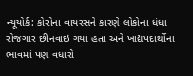ન્યૂયોર્ક: કોરોના વાયરસને કારણે લોકોના ધંધા રોજગાર છીનવાઇ ગયા હતા અને ખાદ્યપદાર્થોના ભાવમાં પણ વધારો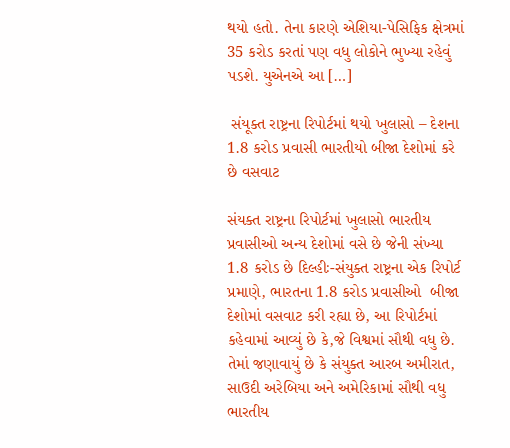થયો હતો. તેના કારણે એશિયા-પેસિફિક ક્ષેત્રમાં 35 કરોડ કરતાં પણ વધુ લોકોને ભુખ્યા રહેવું પડશે. યુએનએ આ […]

 સંયૂક્ત રાષ્ટ્રના રિપોર્ટમાં થયો ખુલાસો – દેશના 1.8 કરોડ પ્રવાસી ભારતીયો બીજા દેશોમાં કરે છે વસવાટ

સંયક્ત રાષ્ટ્રના રિપોર્ટમાં ખુલાસો ભારતીય પ્રવાસીઓ અન્ય દેશોમાં વસે છે જેની સંખ્યા 1.8 કરોડ છે દિલ્હીઃ-સંયુક્ત રાષ્ટ્રના એક રિપોર્ટ પ્રમાણે, ભારતના 1.8 કરોડ પ્રવાસીઓ  બીજા દેશોમાં વસવાટ કરી રહ્યા છે, આ રિપોર્ટમાં કહેવામાં આવ્યું છે કે,જે વિશ્વમાં સૌથી વધુ છે. તેમાં જણાવાયું છે કે સંયુક્ત આરબ અમીરાત, સાઉદી અરેબિયા અને અમેરિકામાં સૌથી વધુ ભારતીય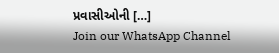પ્રવાસીઓની […]
Join our WhatsApp Channel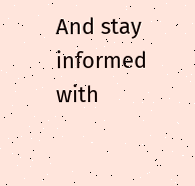And stay informed with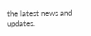the latest news and updates.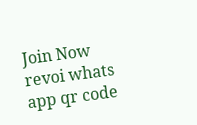Join Now
revoi whats app qr code